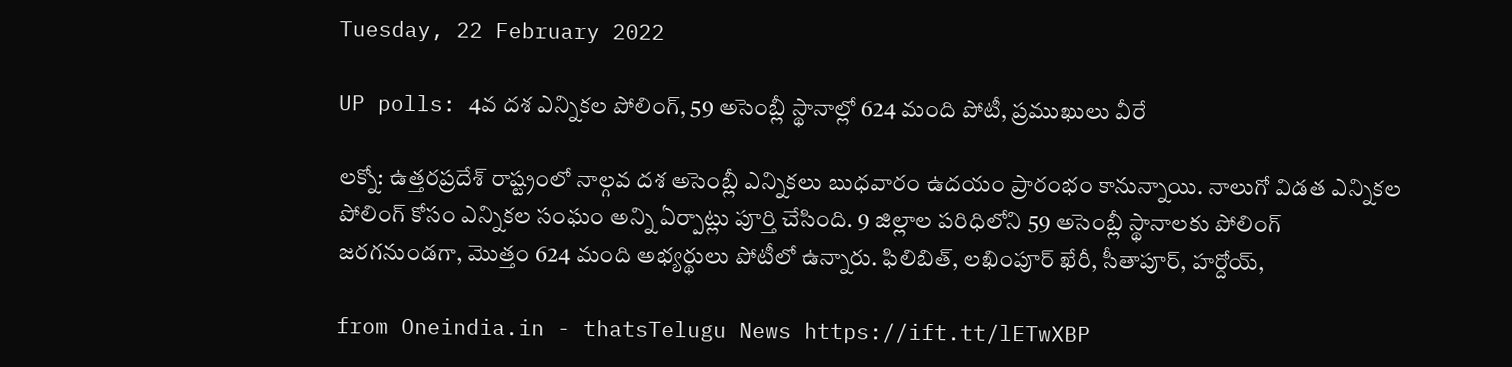Tuesday, 22 February 2022

UP polls: 4వ దశ ఎన్నికల పోలింగ్, 59 అసెంబ్లీ స్థానాల్లో 624 మంది పోటీ, ప్రముఖులు వీరే

లక్నో: ఉత్తరప్రదేశ్ రాష్ట్రంలో నాల్గవ దశ అసెంబ్లీ ఎన్నికలు బుధవారం ఉదయం ప్రారంభం కానున్నాయి. నాలుగో విడత ఎన్నికల పోలింగ్ కోసం ఎన్నికల సంఘం అన్ని ఏర్పాట్లు పూర్తి చేసింది. 9 జిల్లాల పరిధిలోని 59 అసెంబ్లీ స్థానాలకు పోలింగ్ జరగనుండగా, మొత్తం 624 మంది అభ్యర్థులు పోటీలో ఉన్నారు. ఫిలిబిత్, లఖింపూర్ ఖేరీ, సీతాపూర్, హర్దోయ్,

from Oneindia.in - thatsTelugu News https://ift.tt/lETwXBP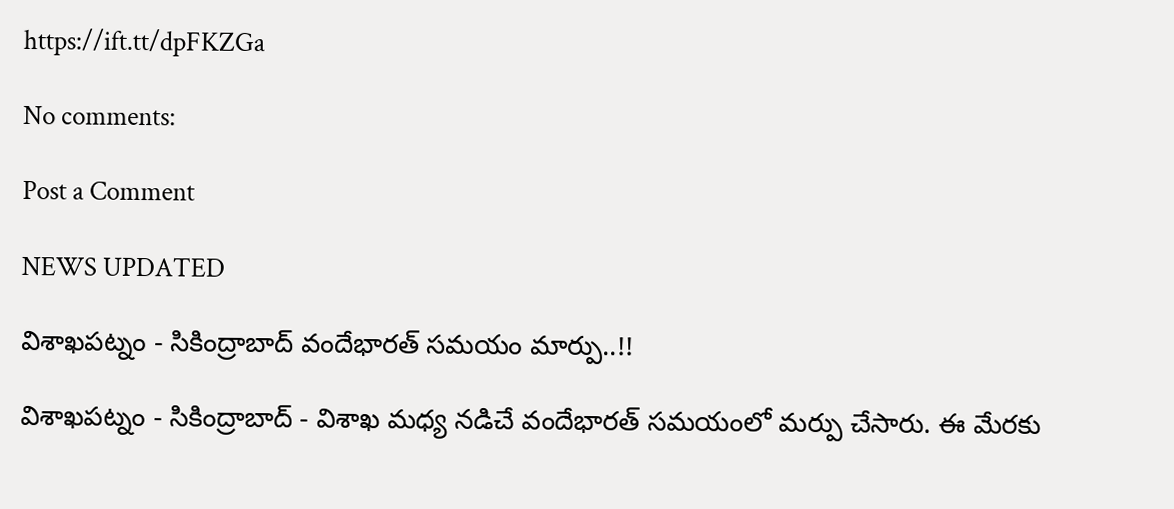https://ift.tt/dpFKZGa

No comments:

Post a Comment

NEWS UPDATED

విశాఖపట్నం - సికింద్రాబాద్ వందేభారత్ సమయం మార్పు..!!

విశాఖపట్నం - సికింద్రాబాద్ - విశాఖ మధ్య నడిచే వందేభారత్ సమయంలో మర్పు చేసారు. ఈ మేరకు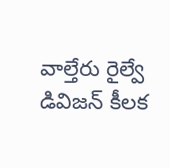వాల్తేరు రైల్వే డివిజన్ కీలక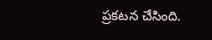ప్రకటన చేసింది.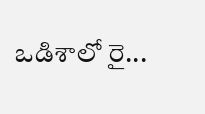ఒడిశాలో రై...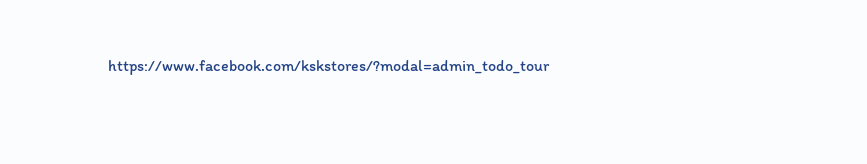https://www.facebook.com/kskstores/?modal=admin_todo_tour